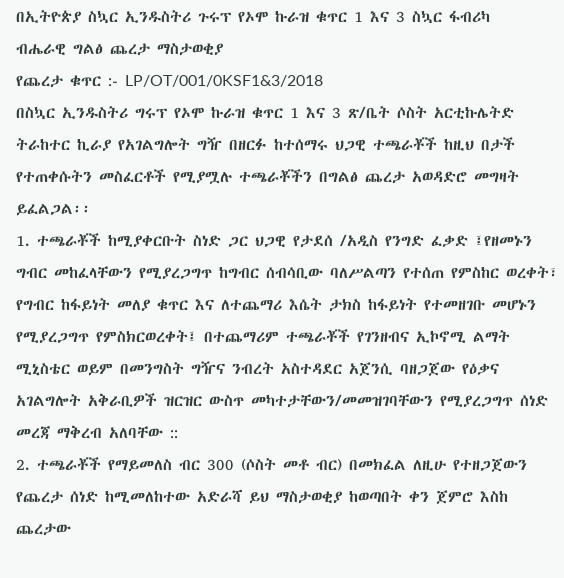በኢትዮጵያ ስኳር ኢንዱስትሪ ጉሩፕ የኦሞ ኩራዝ ቁጥር 1 እና 3 ስኳር ፋብሪካ
ብሔራዊ ግልፅ ጨረታ ማስታወቂያ
የጨረታ ቁጥር :- LP/OT/001/0KSF1&3/2018
በስኳር ኢንዱስትሪ ግሩፕ የኦሞ ኩራዝ ቁጥር 1 እና 3 ጽ/ቤት ሶስት አርቲኩሌትድ ትራከተር ኪራያ የአገልግሎት ግዥ በዘርፉ ከተሰማሩ ህጋዊ ተጫራቾች ከዚህ በታች የተጠቀሱትን መስፈርቶች የሚያሟሉ ተጫራቾችን በግልፅ ጨረታ አወዳድሮ መግዛት ይፈልጋል፡፡
1. ተጫራቾች ከሚያቀርቡት ስነድ ጋር ህጋዊ የታደሰ /አዲስ የንግድ ፈቃድ ፤የዘመኑን ግብር መከፈላቸውን የሚያረጋግጥ ከግብር ሰብሳቢው ባለሥልጣን የተሰጠ የምስከር ወረቀት፣ የግብር ከፋይነት መለያ ቁጥር እና ለተጨማሪ እሴት ታክስ ከፋይነት የተመዘገቡ መሆኑን የሚያረጋግጥ የምስክርወረቀት፤ በተጨማሪም ተጫራቾች የገንዘብና ኢኮኖሚ ልማት ሚኒስቴር ወይም በመንግስት ግዥና ንብረት አስተዳደር አጀንሲ ባዘጋጀው የዕቃና አገልግሎት አቅራቢዎች ዝርዝር ውስጥ መካተታቸውን/መመዝገባቸውን የሚያረጋግጥ ሰነድ መረጃ ማቅረብ አለባቸው ::
2. ተጫራቾች የማይመለስ ብር 300 (ሶስት መቶ ብር) በመክፈል ለዚሁ የተዘጋጀውን የጨረታ ሰነድ ከሚመለከተው አድራሻ ይህ ማስታወቂያ ከወጣበት ቀን ጀምሮ እስከ ጨረታው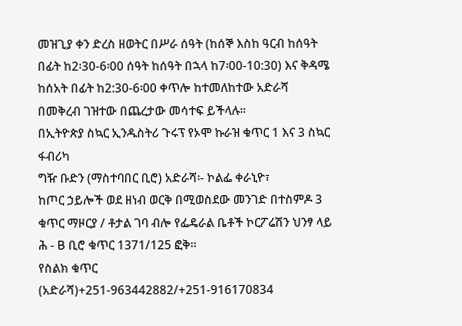መዝጊያ ቀን ድረስ ዘወትር በሥራ ሰዓት (ከሰኞ እስከ ዓርብ ከሰዓት በፊት ከ2፡30-6፡00 ሰዓት ከሰዓት በኋላ ከ7፡00-10:30) እና ቅዳሜ ከሰአት በፊት ከ2:30-6፡00 ቀጥሎ ከተመለከተው አድራሻ በመቅረብ ገዝተው በጨረታው መሳተፍ ይችላሉ፡፡
በኢትዮጵያ ስኳር ኢንዱስትሪ ጉሩፕ የኦሞ ኩራዝ ቁጥር 1 እና 3 ስኳር ፋብሪካ
ግዥ ቡድን (ማስተባበር ቢሮ) አድራሻ፡- ኮልፌ ቀራኒዮ፣
ከጦር ኃይሎች ወደ ዘነብ ወርቅ በሚወስደው መንገድ በተስምዶ 3 ቁጥር ማዞርያ / ቶታል ገባ ብሎ የፌዴራል ቤቶች ኮርፖሬሽን ህንፃ ላይ
ሕ - B ቢሮ ቁጥር 1371/125 ፎቅ፡፡
የስልክ ቁጥር (አድራሻ)+251-963442882/+251-916170834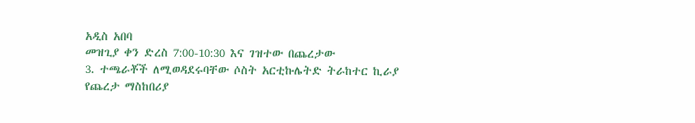አዲስ አበባ
መዝጊያ ቀን ድረስ 7:00-10:30 እና ገዝተው በጨረታው
3. ተጫራቾች ለሚወዳደሩባቸው ሶስት አርቲኩሌትድ ትራከተር ኪራያ የጨረታ ማስከበሪያ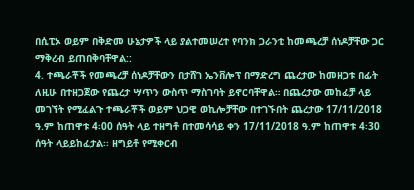በሲፒኦ ወይም በቅድመ ሁኔታዎች ላይ ያልተመሠረተ የባንክ ጋራንቲ ከመጫረቻ ሰነዶቻቸው ጋር ማቅረብ ይጠበቅባቸዋል::
4. ተጫራቾች የመጫረቻ ሰነዶቻቸውን በታሸገ ኤንቨሎፕ በማድረግ ጨረታው ከመዘጋቱ በፊት ለዚሁ በተዘጋጀው የጨረታ ሣጥን ውስጥ ማስገባት ይኖርባቸዋል። በጨረታው መከፈቻ ላይ መገኘት የሚፈልጉ ተጫራቾች ወይም ህጋዊ ወኪሎቻቸው በተገኙበት ጨረታው 17/11/2018 ዓ.ም ከጠዋቱ 4፡00 ሰዓት ላይ ተዘግቶ በተመሳሳይ ቀን 17/11/2018 ዓ.ም ከጠዋቱ 4፡30 ሰዓት ላይይከፈታል፡፡ ዘግይቶ የሚቀርብ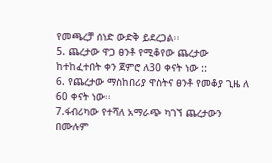የመጫረቻ ሰነድ ውድቅ ይደረጋል፡፡
5. ጨረታው ዋጋ ፀንቶ የሚቆየው ጨረታው ከተከፈተበት ቀን ጀምሮ ለ30 ቀናት ነው ::
6. የጨረታው ማስከበሪያ ዋስትና ፀንቶ የመቆያ ጊዜ ለ 60 ቀናት ነው፡፡
7.ፋብሪካው የተሻለ አማራጭ ካገኘ ጨረታውን በሙሉም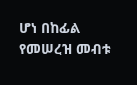ሆነ በከፊል የመሠረዝ መብቱ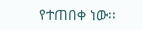የተጠበቀ ነው፡፡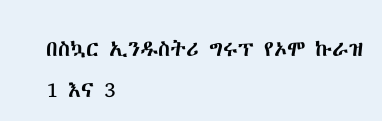በስኳር ኢንዱስትሪ ግሩፕ የኦሞ ኩራዝ
1 እና 3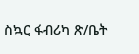ስኳር ፋብሪካ ጽ/ቤት